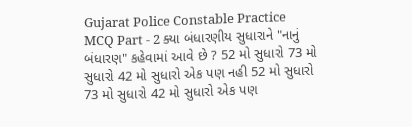Gujarat Police Constable Practice MCQ Part - 2 ક્યા બંધારણીય સુધારાને "નાનું બંધારણ" કહેવામાં આવે છે ? 52 મો સુધારો 73 મો સુધારો 42 મો સુધારો એક પણ નહી 52 મો સુધારો 73 મો સુધારો 42 મો સુધારો એક પણ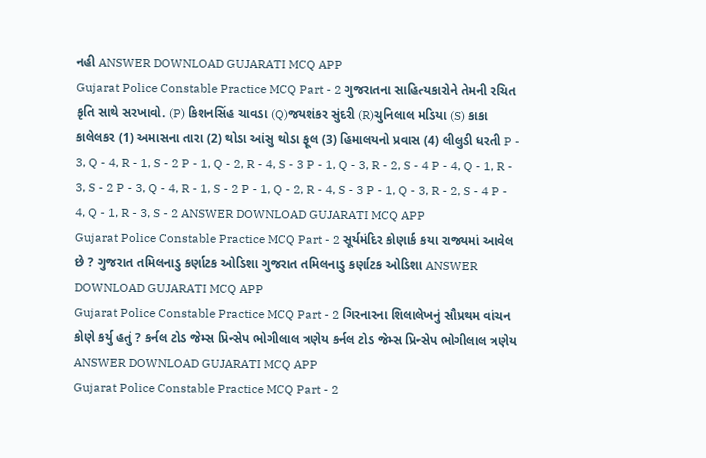નહી ANSWER DOWNLOAD GUJARATI MCQ APP
Gujarat Police Constable Practice MCQ Part - 2 ગુજરાતના સાહિત્યકારોને તેમની રચિત કૃતિ સાથે સરખાવો. (P) કિશનસિંહ ચાવડા (Q)જયશંકર સુંદરી (R)ચુનિલાલ મડિયા (S) કાકા કાલેલકર (1) અમાસના તારા (2) થોડા આંસુ થોડા ફૂલ (3) હિમાલયનો પ્રવાસ (4) લીલુડી ધરતી P - 3, Q - 4, R - 1, S - 2 P - 1, Q - 2, R - 4, S - 3 P - 1, Q - 3, R - 2, S - 4 P - 4, Q - 1, R - 3, S - 2 P - 3, Q - 4, R - 1, S - 2 P - 1, Q - 2, R - 4, S - 3 P - 1, Q - 3, R - 2, S - 4 P - 4, Q - 1, R - 3, S - 2 ANSWER DOWNLOAD GUJARATI MCQ APP
Gujarat Police Constable Practice MCQ Part - 2 સૂર્યમંદિર કોણાર્ક કયા રાજ્યમાં આવેલ છે ? ગુજરાત તમિલનાડુ કર્ણાટક ઓડિશા ગુજરાત તમિલનાડુ કર્ણાટક ઓડિશા ANSWER DOWNLOAD GUJARATI MCQ APP
Gujarat Police Constable Practice MCQ Part - 2 ગિરનારના શિલાલેખનું સૌપ્રથમ વાંચન કોણે કર્યુ હતું ? કર્નલ ટોડ જેમ્સ પ્રિન્સેપ ભોગીલાલ ત્રણેય કર્નલ ટોડ જેમ્સ પ્રિન્સેપ ભોગીલાલ ત્રણેય ANSWER DOWNLOAD GUJARATI MCQ APP
Gujarat Police Constable Practice MCQ Part - 2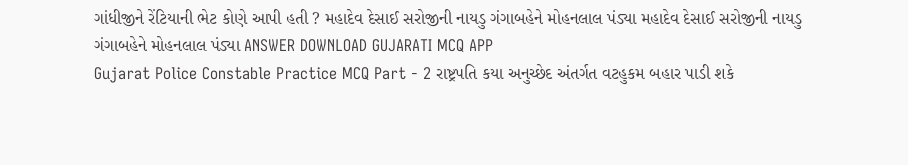ગાંધીજીને રેંટિયાની ભેટ કોણે આપી હતી ? મહાદેવ દેસાઈ સરોજીની નાયડુ ગંગાબહેને મોહનલાલ પંડ્યા મહાદેવ દેસાઈ સરોજીની નાયડુ ગંગાબહેને મોહનલાલ પંડ્યા ANSWER DOWNLOAD GUJARATI MCQ APP
Gujarat Police Constable Practice MCQ Part - 2 રાષ્ટ્રપતિ કયા અનુચ્છેદ અંતર્ગત વટહુકમ બહાર પાડી શકે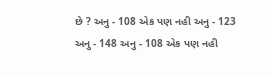છે ? અનુ - 108 એક પણ નહી અનુ - 123 અનુ - 148 અનુ - 108 એક પણ નહી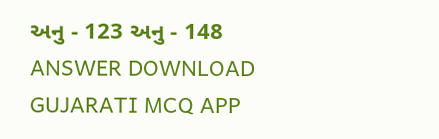અનુ - 123 અનુ - 148 ANSWER DOWNLOAD GUJARATI MCQ APP